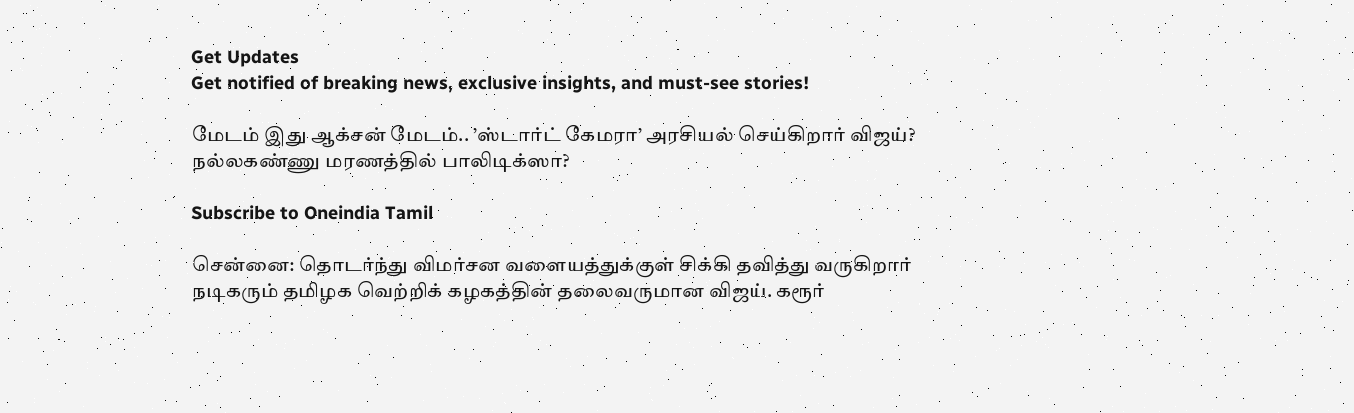Get Updates
Get notified of breaking news, exclusive insights, and must-see stories!

மேடம் இது ஆக்சன் மேடம்.. ’ஸ்டார்ட் கேமரா’ அரசியல் செய்கிறார் விஜய்? நல்லகண்ணு மரணத்தில் பாலிடிக்ஸா?

Subscribe to Oneindia Tamil

சென்னை: தொடர்ந்து விமர்சன வளையத்துக்குள் சிக்கி தவித்து வருகிறார் நடிகரும் தமிழக வெற்றிக் கழகத்தின் தலைவருமான விஜய். கரூர்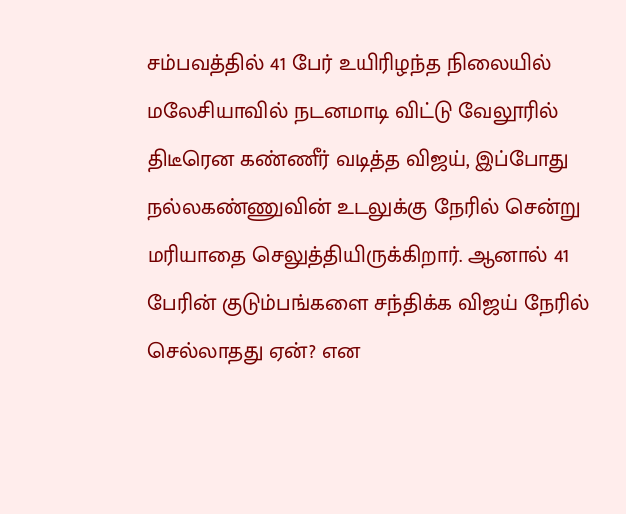சம்பவத்தில் 41 பேர் உயிரிழந்த நிலையில் மலேசியாவில் நடனமாடி விட்டு வேலூரில் திடீரென கண்ணீர் வடித்த விஜய், இப்போது நல்லகண்ணுவின் உடலுக்கு நேரில் சென்று மரியாதை செலுத்தியிருக்கிறார். ஆனால் 41 பேரின் குடும்பங்களை சந்திக்க விஜய் நேரில் செல்லாதது ஏன்? என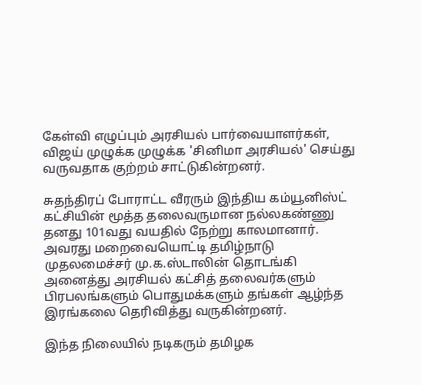கேள்வி எழுப்பும் அரசியல் பார்வையாளர்கள், விஜய் முழுக்க முழுக்க 'சினிமா அரசியல்' செய்து வருவதாக குற்றம் சாட்டுகின்றனர்.

சுதந்திரப் போராட்ட வீரரும் இந்திய கம்யூனிஸ்ட் கட்சியின் மூத்த தலைவருமான நல்லகண்ணு தனது 101வது வயதில் நேற்று காலமானார். அவரது மறைவையொட்டி தமிழ்நாடு முதலமைச்சர் மு.க.ஸ்டாலின் தொடங்கி அனைத்து அரசியல் கட்சித் தலைவர்களும் பிரபலங்களும் பொதுமக்களும் தங்கள் ஆழ்ந்த இரங்கலை தெரிவித்து வருகின்றனர்.

இந்த நிலையில் நடிகரும் தமிழக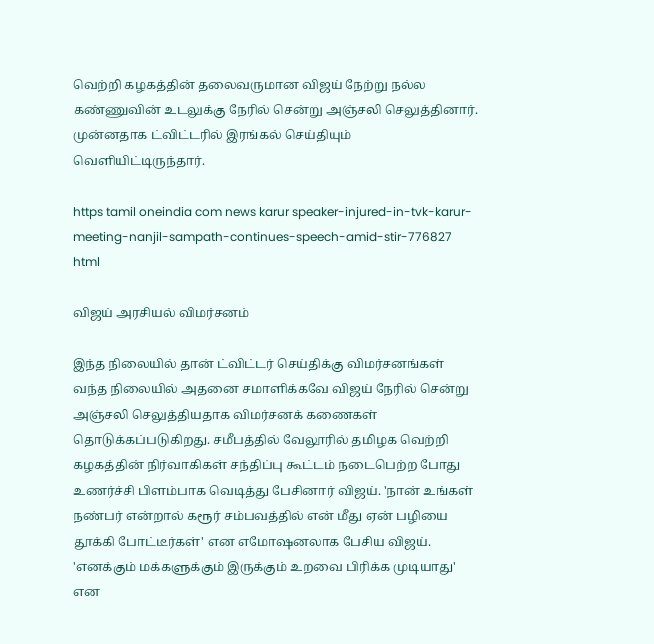வெற்றி கழகத்தின் தலைவருமான விஜய் நேற்று நல்ல கண்ணுவின் உடலுக்கு நேரில் சென்று அஞ்சலி செலுத்தினார். முன்னதாக ட்விட்டரில் இரங்கல் செய்தியும் வெளியிட்டிருந்தார்.

https tamil oneindia com news karur speaker-injured-in-tvk-karur-meeting-nanjil-sampath-continues-speech-amid-stir-776827 html

விஜய் அரசியல் விமர்சனம்

இந்த நிலையில் தான் ட்விட்டர் செய்திக்கு விமர்சனங்கள் வந்த நிலையில் அதனை சமாளிக்கவே விஜய் நேரில் சென்று அஞ்சலி செலுத்தியதாக விமர்சனக் கணைகள் தொடுக்கப்படுகிறது. சமீபத்தில் வேலூரில் தமிழக வெற்றி கழகத்தின் நிர்வாகிகள் சந்திப்பு கூட்டம் நடைபெற்ற போது உணர்ச்சி பிளம்பாக வெடித்து பேசினார் விஜய். 'நான் உங்கள் நண்பர் என்றால் கரூர் சம்பவத்தில் என் மீது ஏன் பழியை தூக்கி போட்டீர்கள்' என எமோஷனலாக பேசிய விஜய். 'எனக்கும் மக்களுக்கும் இருக்கும் உறவை பிரிக்க முடியாது' என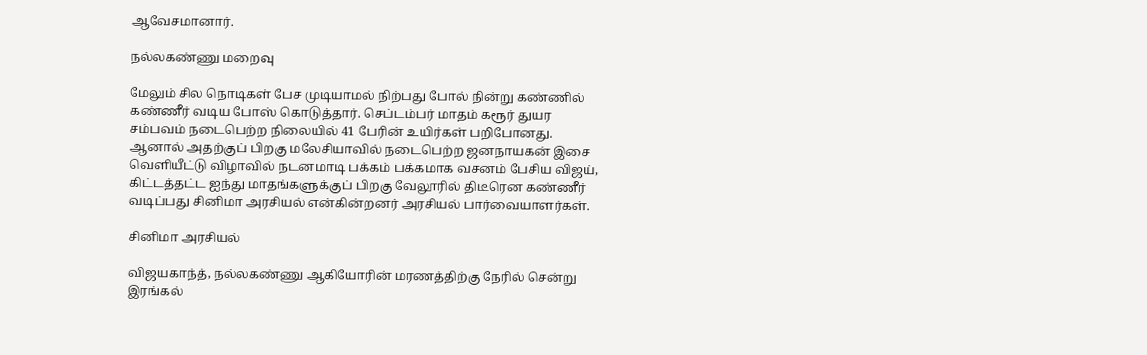ஆவேசமானார்.

நல்லகண்ணு மறைவு

மேலும் சில நொடிகள் பேச முடியாமல் நிற்பது போல் நின்று கண்ணில் கண்ணீர் வடிய போஸ் கொடுத்தார். செப்டம்பர் மாதம் கரூர் துயர சம்பவம் நடைபெற்ற நிலையில் 41 பேரின் உயிர்கள் பறிபோனது. ஆனால் அதற்குப் பிறகு மலேசியாவில் நடைபெற்ற ஜனநாயகன் இசை வெளியீட்டு விழாவில் நடனமாடி பக்கம் பக்கமாக வசனம் பேசிய விஜய், கிட்டத்தட்ட ஐந்து மாதங்களுக்குப் பிறகு வேலூரில் திடீரென கண்ணீர் வடிப்பது சினிமா அரசியல் என்கின்றனர் அரசியல் பார்வையாளர்கள்.

சினிமா அரசியல்

விஜயகாந்த், நல்லகண்ணு ஆகியோரின் மரணத்திற்கு நேரில் சென்று இரங்கல்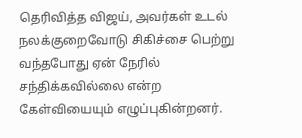தெரிவித்த விஜய், அவர்கள் உடல் நலக்குறைவோடு சிகிச்சை பெற்று வந்தபோது ஏன் நேரில் சந்திக்கவில்லை என்ற கேள்வியையும் எழுப்புகின்றனர்.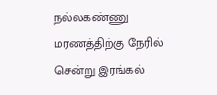நல்லகண்ணு மரணத்திற்கு நேரில் சென்று இரங்கல்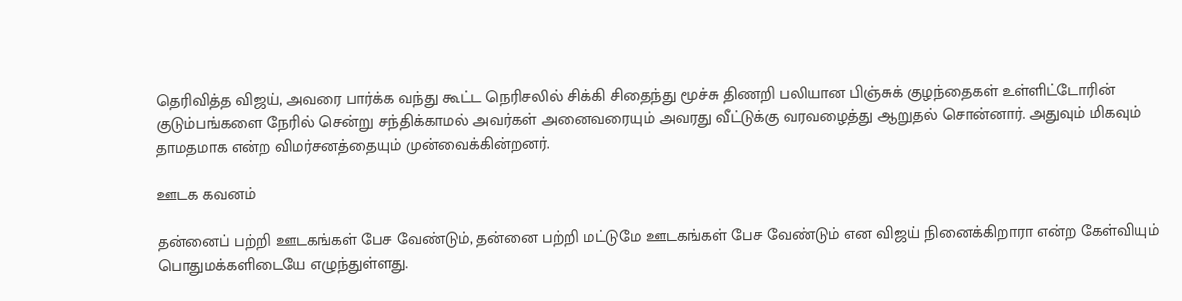தெரிவித்த விஜய், அவரை பார்க்க வந்து கூட்ட நெரிசலில் சிக்கி சிதைந்து மூச்சு திணறி பலியான பிஞ்சுக் குழந்தைகள் உள்ளிட்டோரின் குடும்பங்களை நேரில் சென்று சந்திக்காமல் அவர்கள் அனைவரையும் அவரது வீட்டுக்கு வரவழைத்து ஆறுதல் சொன்னார். அதுவும் மிகவும் தாமதமாக என்ற விமர்சனத்தையும் முன்வைக்கின்றனர்.

ஊடக கவனம்

தன்னைப் பற்றி ஊடகங்கள் பேச வேண்டும், தன்னை பற்றி மட்டுமே ஊடகங்கள் பேச வேண்டும் என விஜய் நினைக்கிறாரா என்ற கேள்வியும் பொதுமக்களிடையே எழுந்துள்ளது.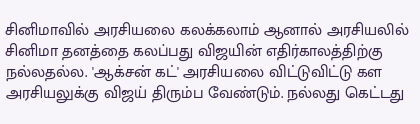சினிமாவில் அரசியலை கலக்கலாம் ஆனால் அரசியலில் சினிமா தனத்தை கலப்பது விஜயின் எதிர்காலத்திற்கு நல்லதல்ல. 'ஆக்சன் கட்' அரசியலை விட்டுவிட்டு கள அரசியலுக்கு விஜய் திரும்ப வேண்டும். நல்லது கெட்டது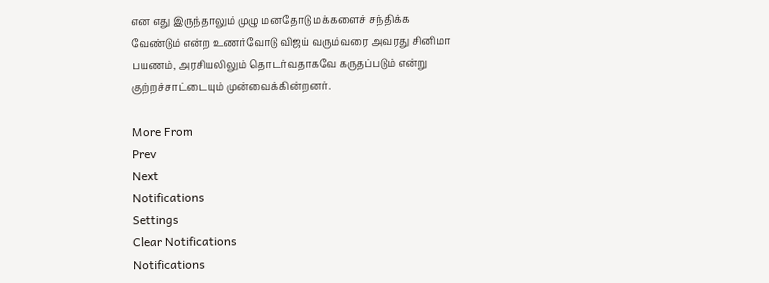என எது இருந்தாலும் முழு மனதோடு மக்களைச் சந்திக்க வேண்டும் என்ற உணர்வோடு விஜய் வரும்வரை அவரது சினிமா பயணம், அரசியலிலும் தொடர்வதாகவே கருதப்படும் என்று குற்றச்சாட்டையும் முன்வைக்கின்றனர்.

More From
Prev
Next
Notifications
Settings
Clear Notifications
Notifications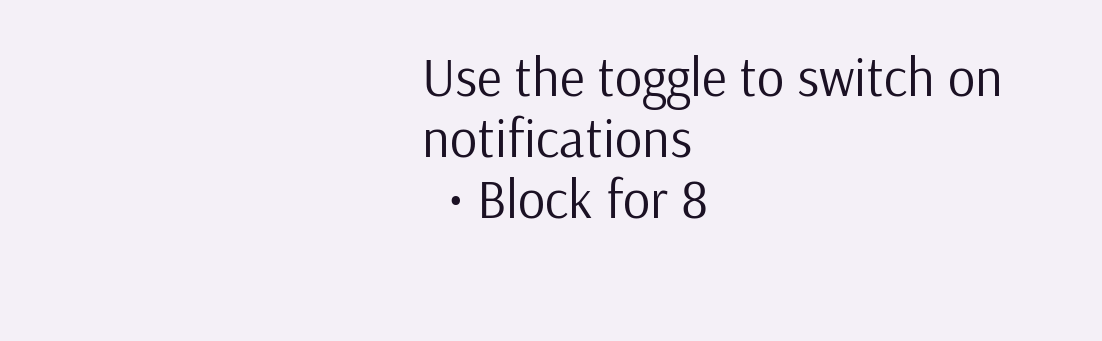Use the toggle to switch on notifications
  • Block for 8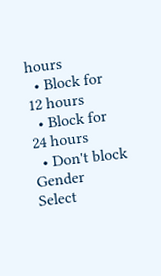hours
  • Block for 12 hours
  • Block for 24 hours
  • Don't block
Gender
Select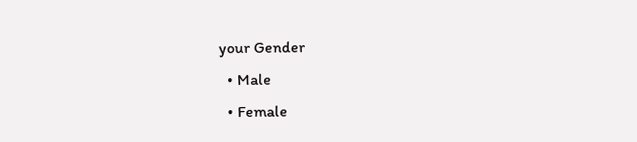your Gender
  • Male
  • Female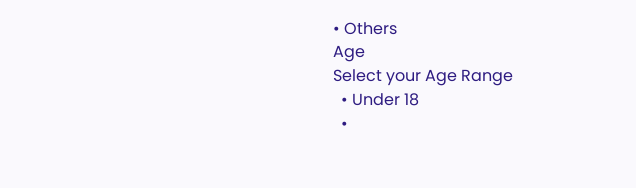• Others
Age
Select your Age Range
  • Under 18
  •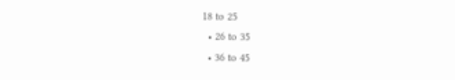18 to 25
  • 26 to 35
  • 36 to 45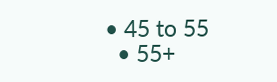• 45 to 55
  • 55+